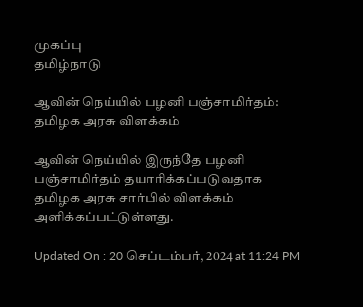முகப்பு
தமிழ்நாடு

ஆவின் நெய்யில் பழனி பஞ்சாமிர்தம்: தமிழக அரசு விளக்கம்

ஆவின் நெய்யில் இருந்தே பழனி பஞ்சாமிர்தம் தயாரிக்கப்படுவதாக தமிழக அரசு சார்பில் விளக்கம் அளிக்கப்பட்டுள்ளது.

Updated On : 20 செப்டம்பர், 2024 at 11:24 PM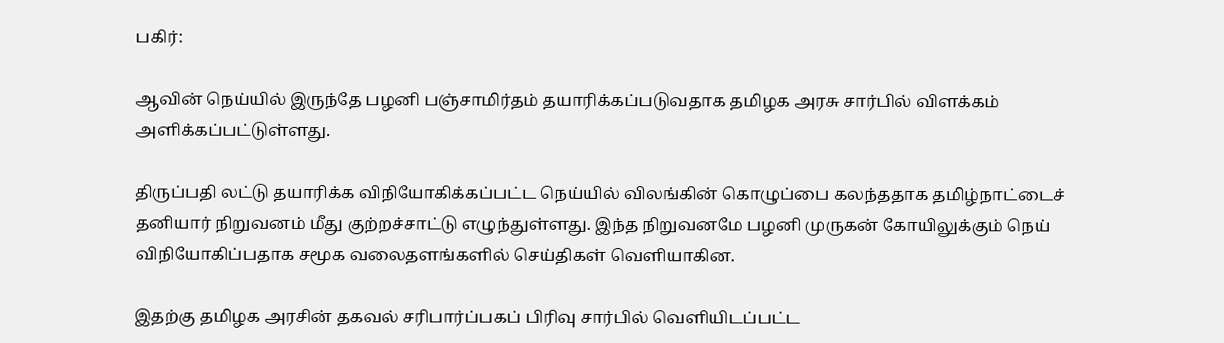பகிர்:

ஆவின் நெய்யில் இருந்தே பழனி பஞ்சாமிர்தம் தயாரிக்கப்படுவதாக தமிழக அரசு சார்பில் விளக்கம் அளிக்கப்பட்டுள்ளது.

திருப்பதி லட்டு தயாரிக்க விநியோகிக்கப்பட்ட நெய்யில் விலங்கின் கொழுப்பை கலந்ததாக தமிழ்நாட்டைச் தனியார் நிறுவனம் மீது குற்றச்சாட்டு எழுந்துள்ளது. இந்த நிறுவனமே பழனி முருகன் கோயிலுக்கும் நெய் விநியோகிப்பதாக சமூக வலைதளங்களில் செய்திகள் வெளியாகின.

இதற்கு தமிழக அரசின் தகவல் சரிபார்ப்பகப் பிரிவு சார்பில் வெளியிடப்பட்ட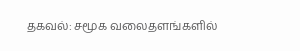தகவல்: சமூக வலைதளங்களில்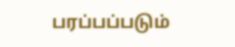பரப்பப்படும்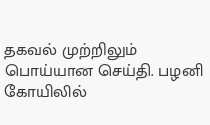தகவல் முற்றிலும் பொய்யான செய்தி. பழனி கோயிலில்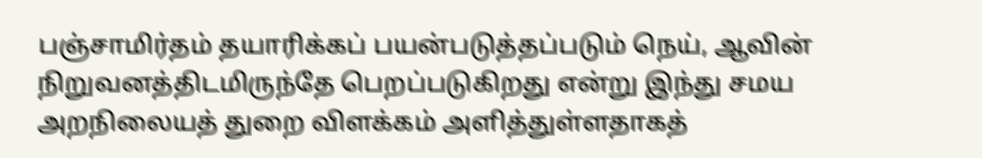பஞ்சாமிர்தம் தயாரிக்கப் பயன்படுத்தப்படும் நெய், ஆவின் நிறுவனத்திடமிருந்தே பெறப்படுகிறது என்று இந்து சமய அறநிலையத் துறை விளக்கம் அளித்துள்ளதாகத்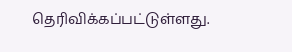தெரிவிக்கப்பட்டுள்ளது.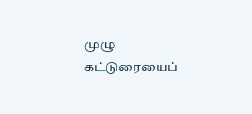முழு கட்டுரையைப்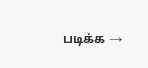படிக்க →